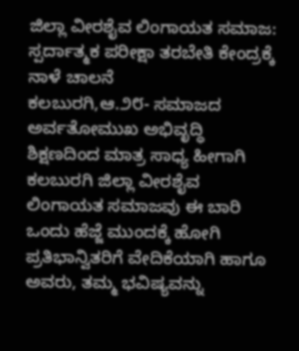ಜಿಲ್ಲಾ ವೀರಶೈವ ಲಿಂಗಾಯತ ಸಮಾಜ: ಸ್ಪರ್ದಾತ್ಮಕ ಪರೀಕ್ಷಾ ತರಬೇತಿ ಕೇಂದ್ರಕ್ಕೆ ನಾಳೆ ಚಾಲನೆ
ಕಲಬುರಗಿ,ಆ.೨೮- ಸಮಾಜದ ಅರ್ವತೋಮುಖ ಅಭಿವೃದ್ಧಿ ಶಿಕ್ಷಣದಿಂದ ಮಾತ್ರ ಸಾಧ್ಯ ಹೀಗಾಗಿ ಕಲಬುರಗಿ ಜಿಲ್ಲಾ ವೀರಶೈವ ಲಿಂಗಾಯತ ಸಮಾಜವು ಈ ಬಾರಿ ಒಂದು ಹೆಜ್ಜೆ ಮುಂದಕ್ಕೆ ಹೋಗಿ ಪ್ರತಿಭಾನ್ವಿತರಿಗೆ ವೇದಿಕೆಯಾಗಿ ಹಾಗೂ ಅವರು, ತಮ್ಮ ಭವಿಷ್ಯವನ್ನು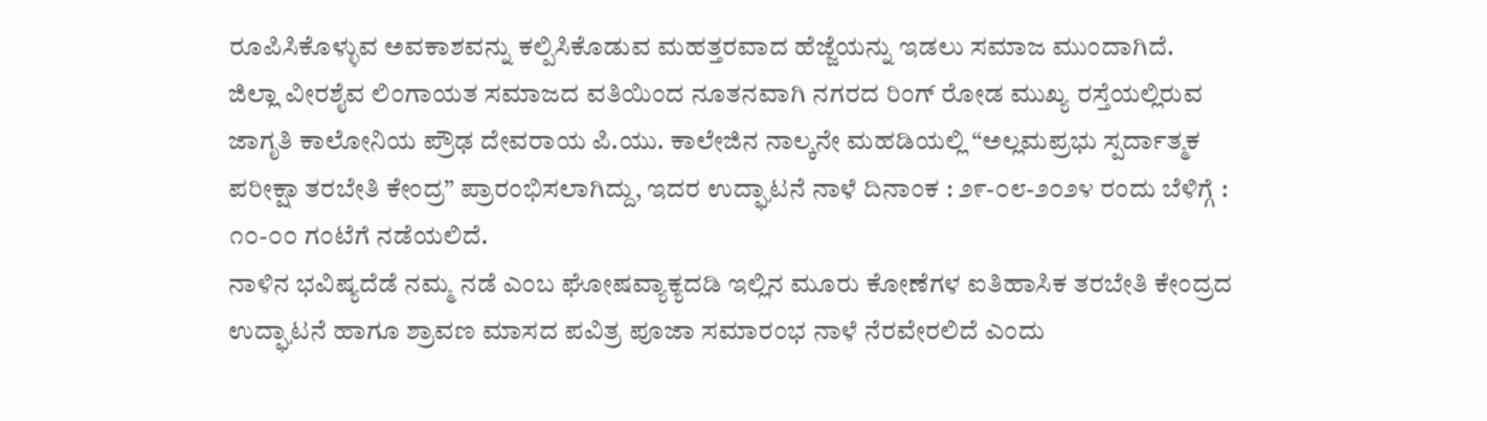ರೂಪಿಸಿಕೊಳ್ಳುವ ಅವಕಾಶವನ್ನು ಕಲ್ಪಿಸಿಕೊಡುವ ಮಹತ್ತರವಾದ ಹೆಜ್ಜೆಯನ್ನು ಇಡಲು ಸಮಾಜ ಮುಂದಾಗಿದೆ.
ಜಿಲ್ಲಾ ವೀರಶೈವ ಲಿಂಗಾಯತ ಸಮಾಜದ ವತಿಯಿಂದ ನೂತನವಾಗಿ ನಗರದ ರಿಂಗ್ ರೋಡ ಮುಖ್ಯ ರಸ್ತೆಯಲ್ಲಿರುವ ಜಾಗೃತಿ ಕಾಲೋನಿಯ ಪ್ರೌಢ ದೇವರಾಯ ಪಿ.ಯು. ಕಾಲೇಜಿನ ನಾಲ್ಕನೇ ಮಹಡಿಯಲ್ಲಿ “ಅಲ್ಲಮಪ್ರಭು ಸ್ಪರ್ದಾತ್ಮಕ ಪರೀಕ್ಷಾ ತರಬೇತಿ ಕೇಂದ್ರ” ಪ್ರಾರಂಭಿಸಲಾಗಿದ್ದು, ಇದರ ಉದ್ಘಾಟನೆ ನಾಳೆ ದಿನಾಂಕ : ೨೯-೦೮-೨೦೨೪ ರಂದು ಬೆಳಿಗ್ಗೆ : ೧೦-೦೦ ಗಂಟೆಗೆ ನಡೆಯಲಿದೆ.
ನಾಳಿನ ಭವಿಷ್ಯದೆಡೆ ನಮ್ಮ ನಡೆ ಎಂಬ ಘೋಷವ್ಯಾಕ್ಯದಡಿ ಇಲ್ಲಿನ ಮೂರು ಕೋಣೆಗಳ ಐತಿಹಾಸಿಕ ತರಬೇತಿ ಕೇಂದ್ರದ ಉದ್ಘಾಟನೆ ಹಾಗೂ ಶ್ರಾವಣ ಮಾಸದ ಪವಿತ್ರ ಪೂಜಾ ಸಮಾರಂಭ ನಾಳೆ ನೆರವೇರಲಿದೆ ಎಂದು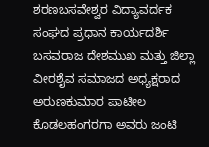ಶರಣಬಸವೇಶ್ವರ ವಿದ್ಯಾವರ್ದಕ ಸಂಘದ ಪ್ರಧಾನ ಕಾರ್ಯದರ್ಶಿ ಬಸವರಾಜ ದೇಶಮುಖ ಮತ್ತು ಜಿಲ್ಲಾ ವೀರಶೈವ ಸಮಾಜದ ಅಧ್ಯಕ್ಷರಾದ ಅರುಣಕುಮಾರ ಪಾಟೀಲ ಕೊಡಲಹಂಗರಗಾ ಅವರು ಜಂಟಿ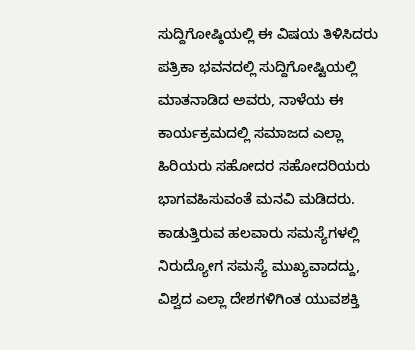ಸುದ್ದಿಗೋಷ್ಠಿಯಲ್ಲಿ ಈ ವಿಷಯ ತಿಳಿಸಿದರು
ಪತ್ರಿಕಾ ಭವನದಲ್ಲಿ ಸುದ್ದಿಗೋಷ್ಟಿಯಲ್ಲಿ ಮಾತನಾಡಿದ ಅವರು, ನಾಳೆಯ ಈ ಕಾರ್ಯಕ್ರಮದಲ್ಲಿ ಸಮಾಜದ ಎಲ್ಲಾ ಹಿರಿಯರು ಸಹೋದರ ಸಹೋದರಿಯರು ಭಾಗವಹಿಸುವಂತೆ ಮನವಿ ಮಡಿದರು.
ಕಾಡುತ್ತಿರುವ ಹಲವಾರು ಸಮಸ್ಯೆಗಳಲ್ಲಿ ನಿರುದ್ಯೋಗ ಸಮಸ್ಯೆ ಮುಖ್ಯವಾದದ್ದು, ವಿಶ್ವದ ಎಲ್ಲಾ ದೇಶಗಳಿಗಿಂತ ಯುವಶಕ್ತಿ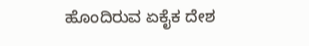ಹೊಂದಿರುವ ಏಕೈಕ ದೇಶ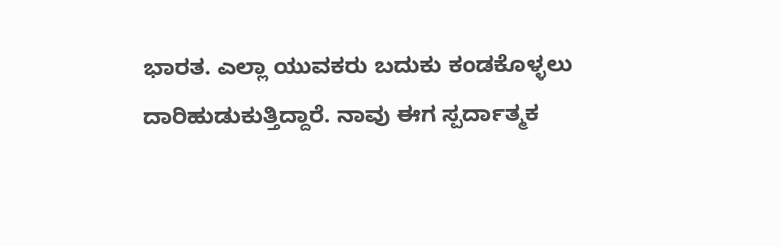ಭಾರತ. ಎಲ್ಲಾ ಯುವಕರು ಬದುಕು ಕಂಡಕೊಳ್ಳಲು ದಾರಿಹುಡುಕುತ್ತಿದ್ದಾರೆ. ನಾವು ಈಗ ಸ್ಪರ್ದಾತ್ಮಕ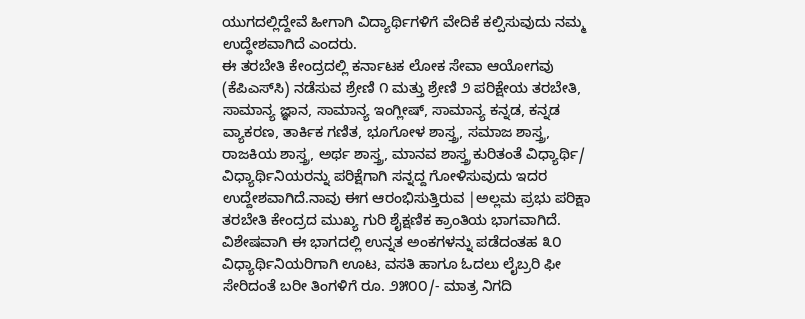ಯುಗದಲ್ಲಿದ್ದೇವೆ ಹೀಗಾಗಿ ವಿದ್ಯಾರ್ಥಿಗಳಿಗೆ ವೇದಿಕೆ ಕಲ್ಪಿಸುವುದು ನಮ್ಮ ಉದ್ಧೇಶವಾಗಿದೆ ಎಂದರು.
ಈ ತರಬೇತಿ ಕೇಂದ್ರದಲ್ಲಿ ಕರ್ನಾಟಕ ಲೋಕ ಸೇವಾ ಆಯೋಗವು (ಕೆಪಿಎಸ್‌ಸಿ) ನಡೆಸುವ ಶ್ರೇಣಿ ೧ ಮತ್ತು ಶ್ರೇಣಿ ೨ ಪರಿಕ್ಷೇಯ ತರಬೇತಿ, ಸಾಮಾನ್ಯ ಜ್ಞಾನ, ಸಾಮಾನ್ಯ ಇಂಗ್ಲೀಷ್, ಸಾಮಾನ್ಯ ಕನ್ನಡ, ಕನ್ನಡ ವ್ಯಾಕರಣ, ತಾರ್ಕಿಕ ಗಣಿತ, ಭೂಗೋಳ ಶಾಸ್ತ್ರ, ಸಮಾಜ ಶಾಸ್ತ್ರ, ರಾಜಕಿಯ ಶಾಸ್ತ್ರ, ಅರ್ಥ ಶಾಸ್ತ್ರ, ಮಾನವ ಶಾಸ್ತ್ರ ಕುರಿತಂತೆ ವಿಧ್ಯಾರ್ಥಿ/ ವಿಧ್ಯಾರ್ಥಿನಿಯರನ್ನು ಪರಿಕ್ಷೆಗಾಗಿ ಸನ್ನದ್ದ ಗೋಳಿಸುವುದು ಇದರ ಉದ್ದೇಶವಾಗಿದೆ.ನಾವು ಈಗ ಆರಂಭಿಸುತ್ತಿರುವ |ಅಲ್ಲಮ ಪ್ರಭು ಪರಿಕ್ಷಾ ತರಬೇತಿ ಕೇಂದ್ರದ ಮುಖ್ಯ ಗುರಿ ಶೈಕ್ಷಣಿಕ ಕ್ರಾಂತಿಯ ಭಾಗವಾಗಿದೆ.
ವಿಶೇಷವಾಗಿ ಈ ಭಾಗದಲ್ಲಿ ಉನ್ನತ ಅಂಕಗಳನ್ನು ಪಡೆದಂತಹ ೩೦ ವಿಧ್ಯಾರ್ಥಿನಿಯರಿಗಾಗಿ ಊಟ, ವಸತಿ ಹಾಗೂ ಓದಲು ಲೈಬ್ರರಿ ಫೀ ಸೇರಿದಂತೆ ಬರೀ ತಿಂಗಳಿಗೆ ರೂ. ೨೫೦೦/- ಮಾತ್ರ ನಿಗದಿ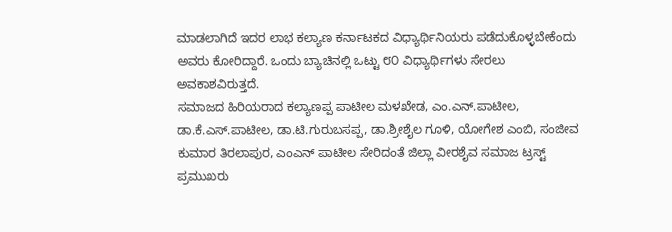ಮಾಡಲಾಗಿದೆ ಇದರ ಲಾಭ ಕಲ್ಯಾಣ ಕರ್ನಾಟಕದ ವಿಧ್ಯಾರ್ಥಿನಿಯರು ಪಡೆದುಕೊಳ್ಳಬೇಕೆಂದು ಅವರು ಕೋರಿದ್ದಾರೆ. ಒಂದು ಬ್ಯಾಚಿನಲ್ಲಿ ಒಟ್ಟು ೮೦ ವಿಧ್ಯಾರ್ಥಿಗಳು ಸೇರಲು ಅವಕಾಶವಿರುತ್ತದೆ.
ಸಮಾಜದ ಹಿರಿಯರಾದ ಕಲ್ಯಾಣಪ್ಪ ಪಾಟೀಲ ಮಳಖೇಡ, ಎಂ.ಎನ್.ಪಾಟೀಲ, ಡಾ.ಕೆ.ಎಸ್.ಪಾಟೀಲ, ಡಾ.ಟಿ.ಗುರುಬಸಪ್ಪ, ಡಾ.ಶ್ರೀಶೈಲ ಗೂಳಿ, ಯೋಗೇಶ ಎಂಬಿ, ಸಂಜೀವ ಕುಮಾರ ತಿರಲಾಪುರ, ಎಂಎನ್ ಪಾಟೀಲ ಸೇರಿದಂತೆ ಜಿಲ್ಲಾ ವೀರಶೈವ ಸಮಾಜ ಟ್ರಸ್ಟ್ ಪ್ರಮುಖರು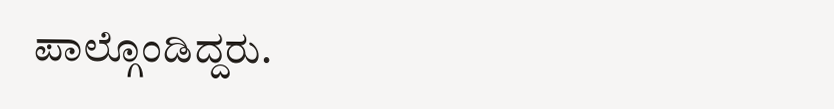ಪಾಲ್ಗೊಂಡಿದ್ದರು.